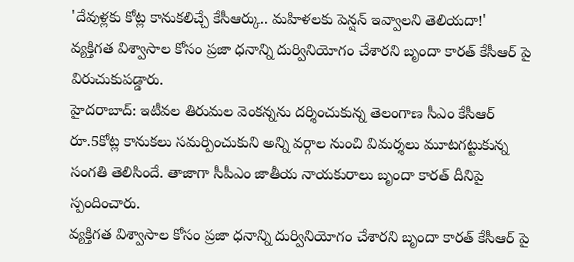'దేవుళ్లకు కోట్ల కానుకలిచ్చే కేసీఆర్కు.. మహిళలకు పెన్షన్ ఇవ్వాలని తెలియదా!'
వ్యక్తిగత విశ్వాసాల కోసం ప్రజా ధనాన్ని దుర్వినియోగం చేశారని బృందా కారత్ కేసీఆర్ పై విరుచుకుపడ్డారు.
హైదరాబాద్: ఇటీవల తిరుమల వెంకన్నను దర్శించుకున్న తెలంగాణ సీఎం కేసీఆర్ రూ.5కోట్ల కానుకలు సమర్పించుకుని అన్ని వర్గాల నుంచి విమర్శలు మూటగట్టుకున్న సంగతి తెలిసిందే. తాజాగా సీపీఎం జాతీయ నాయకురాలు బృందా కారత్ దీనిపై స్పందించారు.
వ్యక్తిగత విశ్వాసాల కోసం ప్రజా ధనాన్ని దుర్వినియోగం చేశారని బృందా కారత్ కేసీఆర్ పై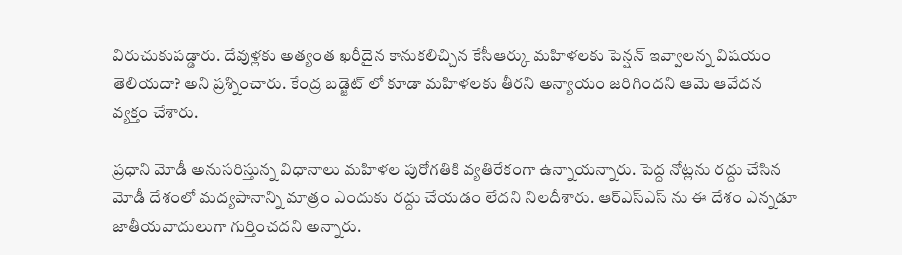విరుచుకుపడ్డారు. దేవుళ్లకు అత్యంత ఖరీదైన కానుకలిచ్చిన కేసీఆర్కు మహిళలకు పెన్షన్ ఇవ్వాలన్న విషయం తెలియదా? అని ప్రశ్నించారు. కేంద్ర బడ్జెట్ లో కూడా మహిళలకు తీరని అన్యాయం జరిగిందని ఆమె ఆవేదన వ్యక్తం చేశారు.

ప్రధాని మోడీ అనుసరిస్తున్న విధానాలు మహిళల పురోగతికి వ్యతిరేకంగా ఉన్నాయన్నారు. పెద్ద నోట్లను రద్దు చేసిన మోడీ దేశంలో మద్యపానాన్ని మాత్రం ఎందుకు రద్దు చేయడం లేదని నిలదీశారు. ఆర్ఎస్ఎస్ ను ఈ దేశం ఎన్నడూ జాతీయవాదులుగా గుర్తించదని అన్నారు.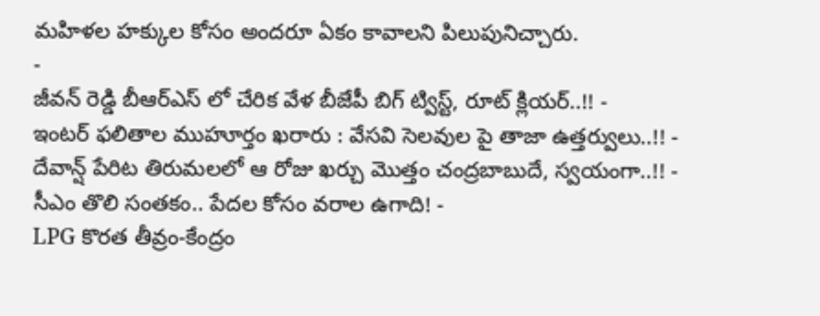మహిళల హక్కుల కోసం అందరూ ఏకం కావాలని పిలుపునిచ్చారు.
-
జీవన్ రెడ్డి బీఆర్ఎస్ లో చేరిక వేళ బీజేపీ బిగ్ ట్విస్ట్, రూట్ క్లియర్..!! -
ఇంటర్ ఫలితాల ముహూర్తం ఖరారు : వేసవి సెలవుల పై తాజా ఉత్తర్వులు..!! -
దేవాన్ష్ పేరిట తిరుమలలో ఆ రోజు ఖర్చు మొత్తం చంద్రబాబుదే, స్వయంగా..!! -
సీఎం తొలి సంతకం.. పేదల కోసం వరాల ఉగాది! -
LPG కొరత తీవ్రం-కేంద్రం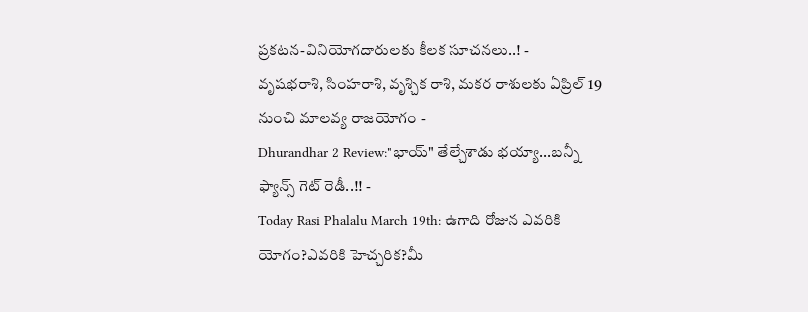ప్రకటన-వినియోగదారులకు కీలక సూచనలు..! -
వృషభరాశి, సింహరాశి, వృశ్చిక రాశి, మకర రాశులకు ఏప్రిల్ 19 నుంచి మాలవ్య రాజయోగం -
Dhurandhar 2 Review:"భాయ్" తేల్చేశాడు భయ్యా...బన్నీ ఫ్యాన్స్ గెట్ రెడీ..!! -
Today Rasi Phalalu March 19th: ఉగాది రోజున ఎవరికి యోగం?ఎవరికి హెచ్చరిక?మీ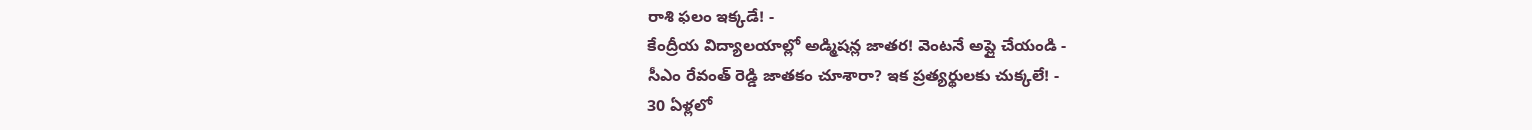రాశి ఫలం ఇక్కడే! -
కేంద్రీయ విద్యాలయాల్లో అడ్మిషన్ల జాతర! వెంటనే అప్లై చేయండి -
సీఎం రేవంత్ రెడ్డి జాతకం చూశారా? ఇక ప్రత్యర్థులకు చుక్కలే! -
30 ఏళ్లలో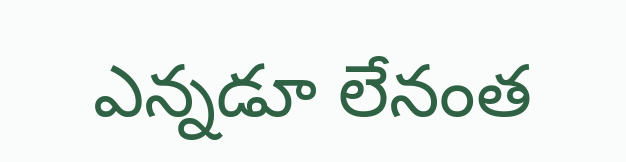ఎన్నడూ లేనంత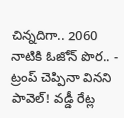చిన్నదిగా.. 2060 నాటికి ఓజోన్ పొర.. -
ట్రంప్ చెప్పినా వినని పావెల్! వడ్డీ రేట్ల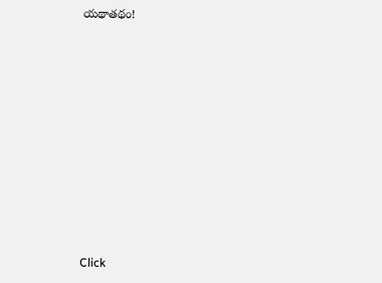యథాతథం!












Click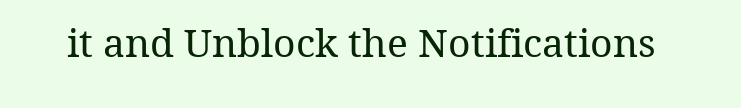it and Unblock the Notifications